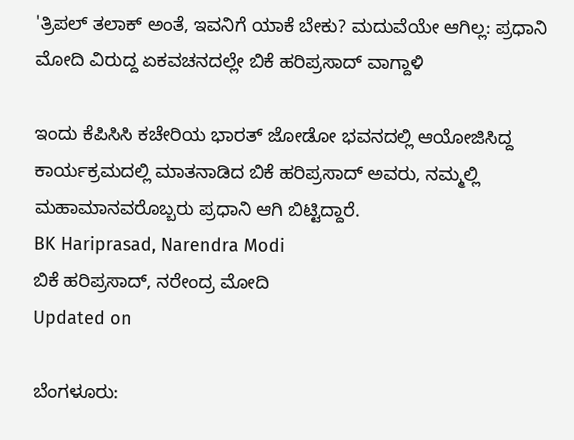'ತ್ರಿಪಲ್ ತಲಾಕ್ ಅಂತೆ, ಇವನಿಗೆ ಯಾಕೆ ಬೇಕು? ಮದುವೆಯೇ ಆಗಿಲ್ಲ: ಪ್ರಧಾನಿ ಮೋದಿ ವಿರುದ್ದ ಏಕವಚನದಲ್ಲೇ ಬಿಕೆ ಹರಿಪ್ರಸಾದ್ ವಾಗ್ದಾಳಿ

ಇಂದು ಕೆಪಿಸಿಸಿ ಕಚೇರಿಯ ಭಾರತ್ ಜೋಡೋ ಭವನದಲ್ಲಿ ಆಯೋಜಿಸಿದ್ದ ಕಾರ್ಯಕ್ರಮದಲ್ಲಿ ಮಾತನಾಡಿದ ಬಿಕೆ ಹರಿಪ್ರಸಾದ್ ಅವರು, ನಮ್ಮಲ್ಲಿ ಮಹಾಮಾನವರೊಬ್ಬರು ಪ್ರಧಾನಿ ಆಗಿ ಬಿಟ್ಟಿದ್ದಾರೆ.
BK Hariprasad, Narendra Modi
ಬಿಕೆ ಹರಿಪ್ರಸಾದ್, ನರೇಂದ್ರ ಮೋದಿ
Updated on

ಬೆಂಗಳೂರು: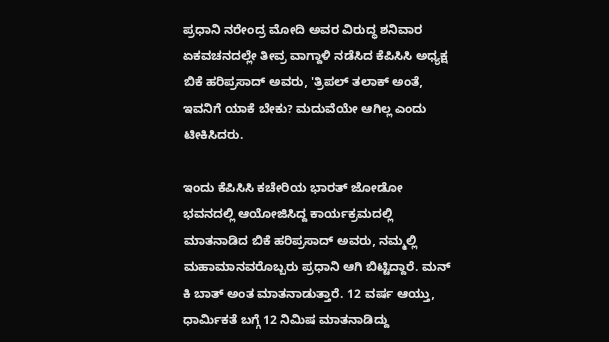ಪ್ರಧಾನಿ ನರೇಂದ್ರ ಮೋದಿ ಅವರ ವಿರುದ್ಧ ಶನಿವಾರ ಏಕವಚನದಲ್ಲೇ ತೀವ್ರ ವಾಗ್ದಾಳಿ ನಡೆಸಿದ ಕೆಪಿಸಿಸಿ ಅಧ್ಯಕ್ಷ ಬಿಕೆ ಹರಿಪ್ರಸಾದ್ ಅವರು, 'ತ್ರಿಪಲ್ ತಲಾಕ್ ಅಂತೆ, ಇವನಿಗೆ ಯಾಕೆ ಬೇಕು? ಮದುವೆಯೇ ಆಗಿಲ್ಲ ಎಂದು ಟೀಕಿಸಿದರು.

ಇಂದು ಕೆಪಿಸಿಸಿ ಕಚೇರಿಯ ಭಾರತ್ ಜೋಡೋ ಭವನದಲ್ಲಿ ಆಯೋಜಿಸಿದ್ದ ಕಾರ್ಯಕ್ರಮದಲ್ಲಿ ಮಾತನಾಡಿದ ಬಿಕೆ ಹರಿಪ್ರಸಾದ್ ಅವರು, ನಮ್ಮಲ್ಲಿ ಮಹಾಮಾನವರೊಬ್ಬರು ಪ್ರಧಾನಿ ಆಗಿ ಬಿಟ್ಟಿದ್ದಾರೆ. ಮನ್ ಕಿ ಬಾತ್ ಅಂತ ಮಾತನಾಡುತ್ತಾರೆ. 12 ವರ್ಷ ಆಯ್ತು, ಧಾರ್ಮಿಕತೆ ಬಗ್ಗೆ 12 ನಿಮಿಷ ಮಾತನಾಡಿದ್ದು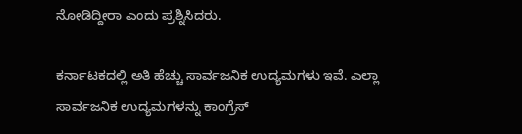ನೋಡಿದ್ದೀರಾ ಎಂದು ಪ್ರಶ್ನಿಸಿದರು.

ಕರ್ನಾಟಕದಲ್ಲಿ ಅತಿ ಹೆಚ್ಚು ಸಾರ್ವಜನಿಕ ಉದ್ಯಮಗಳು ಇವೆ. ಎಲ್ಲಾ ಸಾರ್ವಜನಿಕ ಉದ್ಯಮಗಳನ್ನು ಕಾಂಗ್ರೆಸ್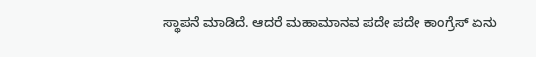ಸ್ಥಾಪನೆ ಮಾಡಿದೆ. ಆದರೆ ಮಹಾಮಾನವ ಪದೇ ಪದೇ ಕಾಂಗ್ರೆಸ್ ಏನು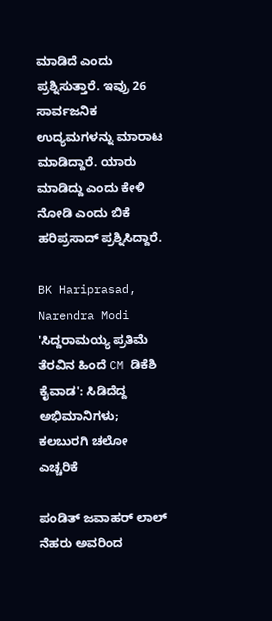ಮಾಡಿದೆ ಎಂದು ಪ್ರಶ್ನಿಸುತ್ತಾರೆ. ಇವ್ರು 26 ಸಾರ್ವಜನಿಕ ಉದ್ಯಮಗಳನ್ನು ಮಾರಾಟ ಮಾಡಿದ್ದಾರೆ. ಯಾರು ಮಾಡಿದ್ದು ಎಂದು ಕೇಳಿ ನೋಡಿ ಎಂದು ಬಿಕೆ ಹರಿಪ್ರಸಾದ್ ಪ್ರಶ್ನಿಸಿದ್ದಾರೆ.

BK Hariprasad, Narendra Modi
'ಸಿದ್ದರಾಮಯ್ಯ ಪ್ರತಿಮೆ ತೆರವಿನ ಹಿಂದೆ CM ಡಿಕೆಶಿ ಕೈವಾಡ': ಸಿಡಿದೆದ್ದ ಅಭಿಮಾನಿಗಳು; ಕಲಬುರಗಿ ಚಲೋ ಎಚ್ಚರಿಕೆ

ಪಂಡಿತ್ ಜವಾಹರ್ ಲಾಲ್ ನೆಹರು ಅವರಿಂದ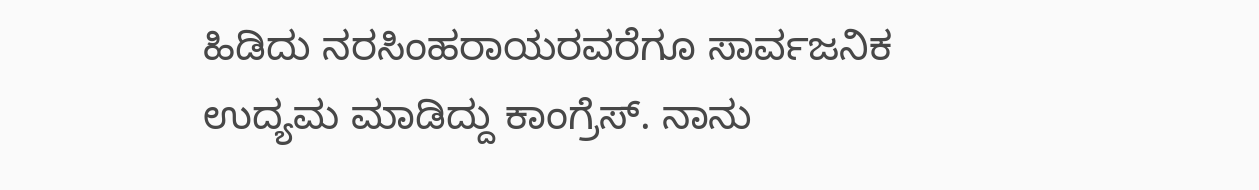ಹಿಡಿದು ನರಸಿಂಹರಾಯರವರೆಗೂ ಸಾರ್ವಜನಿಕ ಉದ್ಯಮ ಮಾಡಿದ್ದು ಕಾಂಗ್ರೆಸ್. ನಾನು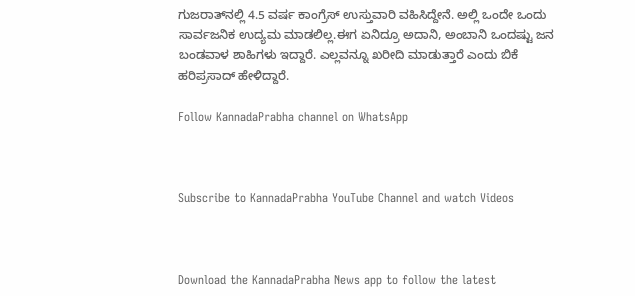ಗುಜರಾತ್‌ನಲ್ಲಿ 4.5 ವರ್ಷ ಕಾಂಗ್ರೆಸ್ ಉಸ್ತುವಾರಿ ವಹಿಸಿದ್ದೇನೆ. ಅಲ್ಲಿ ಒಂದೇ ಒಂದು ಸಾರ್ವಜನಿಕ ಉದ್ಯಮ ಮಾಡಲಿಲ್ಲ.ಈಗ ಏನಿದ್ರೂ ಅದಾನಿ, ಅಂಬಾನಿ ಒಂದಷ್ಟು ಜನ ಬಂಡವಾಳ ಶಾಹಿಗಳು ಇದ್ದಾರೆ. ಎಲ್ಲವನ್ನೂ ಖರೀದಿ ಮಾಡುತ್ತಾರೆ ಎಂದು ಬಿಕೆ ಹರಿಪ್ರಸಾದ್ ಹೇಳಿದ್ದಾರೆ.

Follow KannadaPrabha channel on WhatsApp



Subscribe to KannadaPrabha YouTube Channel and watch Videos



Download the KannadaPrabha News app to follow the latest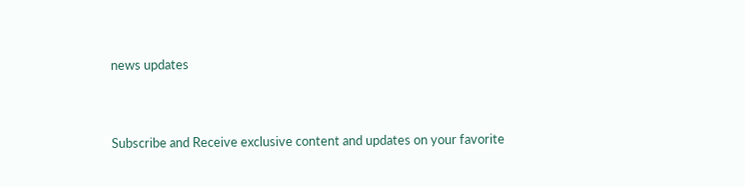news updates



Subscribe and Receive exclusive content and updates on your favorite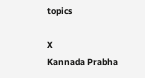topics

X
Kannada Prabha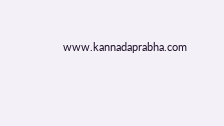www.kannadaprabha.com